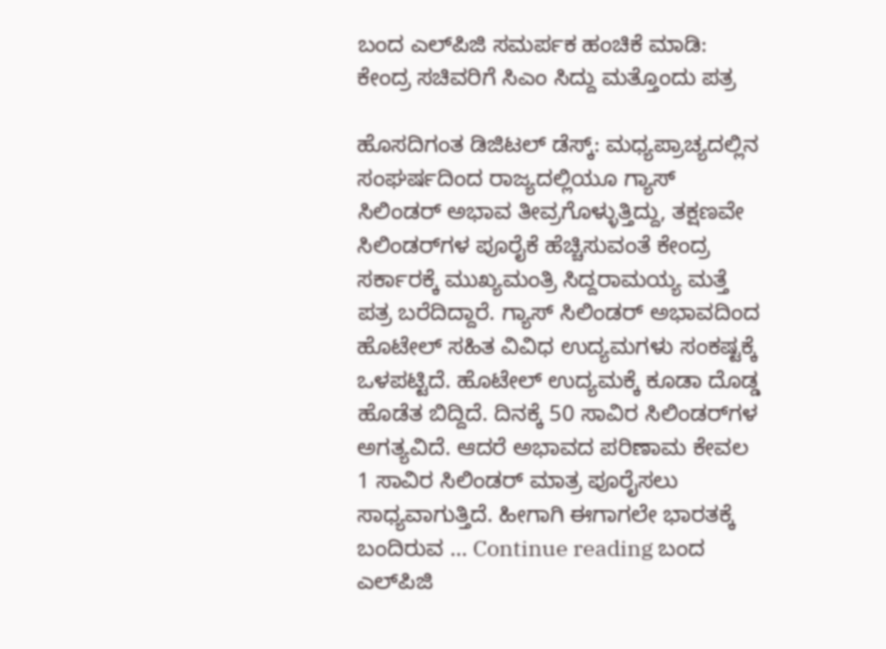ಬಂದ ಎಲ್‌ಪಿಜಿ ಸಮರ್ಪಕ ಹಂಚಿಕೆ ಮಾಡಿ: ಕೇಂದ್ರ ಸಚಿವರಿಗೆ ಸಿಎಂ ಸಿದ್ದು ಮತ್ತೊಂದು ಪತ್ರ

ಹೊಸದಿಗಂತ ಡಿಜಿಟಲ್ ಡೆಸ್ಕ್: ಮಧ್ಯಪ್ರಾಚ್ಯದಲ್ಲಿನ ಸಂಘರ್ಷದಿಂದ ರಾಜ್ಯದಲ್ಲಿಯೂ ಗ್ಯಾಸ್ ಸಿಲಿಂಡರ್ ಅಭಾವ ತೀವ್ರಗೊಳ್ಳುತ್ತಿದ್ದು, ತಕ್ಷಣವೇ ಸಿಲಿಂಡರ್‌ಗಳ ಪೂರೈಕೆ ಹೆಚ್ಚಿಸುವಂತೆ ಕೇಂದ್ರ ಸರ್ಕಾರಕ್ಕೆ ಮುಖ್ಯಮಂತ್ರಿ ಸಿದ್ದರಾಮಯ್ಯ ಮತ್ತೆ ಪತ್ರ ಬರೆದಿದ್ದಾರೆ. ಗ್ಯಾಸ್ ಸಿಲಿಂಡರ್ ಅಭಾವದಿಂದ ಹೊಟೇಲ್ ಸಹಿತ ವಿವಿಧ ಉದ್ಯಮಗಳು ಸಂಕಷ್ಟಕ್ಕೆ ಒಳಪಟ್ಟಿದೆ. ಹೊಟೇಲ್ ಉದ್ಯಮಕ್ಕೆ ಕೂಡಾ ದೊಡ್ಡ ಹೊಡೆತ ಬಿದ್ದಿದೆ. ದಿನಕ್ಕೆ 50 ಸಾವಿರ ಸಿಲಿಂಡರ್‌ಗಳ ಅಗತ್ಯವಿದೆ. ಆದರೆ ಅಭಾವದ ಪರಿಣಾಮ ಕೇವಲ 1 ಸಾವಿರ ಸಿಲಿಂಡರ್ ಮಾತ್ರ ಪೂರೈಸಲು ಸಾಧ್ಯವಾಗುತ್ತಿದೆ. ಹೀಗಾಗಿ ಈಗಾಗಲೇ ಭಾರತಕ್ಕೆ ಬಂದಿರುವ … Continue reading ಬಂದ ಎಲ್‌ಪಿಜಿ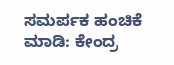ಸಮರ್ಪಕ ಹಂಚಿಕೆ ಮಾಡಿ: ಕೇಂದ್ರ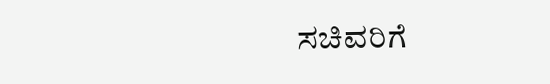ಸಚಿವರಿಗೆ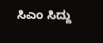ಸಿಎಂ ಸಿದ್ದು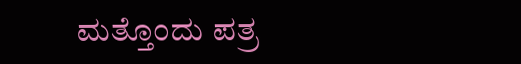ಮತ್ತೊಂದು ಪತ್ರ